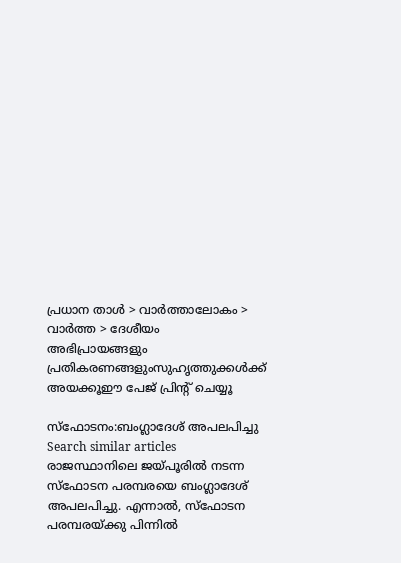പ്രധാന താള്‍ > വാര്‍ത്താലോകം > വാര്‍ത്ത > ദേശീയം
അഭിപ്രായങ്ങളും പ്രതികരണങ്ങളുംസുഹൃത്തുക്കള്‍ക്ക് അയക്കൂഈ പേജ് പ്രിന്‍റ് ചെയ്യൂ

സ്‌ഫോടനം:ബംഗ്ലാദേശ് അപലപിച്ചു  Search similar articles
രാജസ്ഥാനിലെ ജയ്‌പൂരില്‍ നടന്ന സ്‌ഫോടന പരമ്പരയെ ബംഗ്ലാദേശ് അപലപിച്ചു. എന്നാല്‍, സ്‌ഫോടന പരമ്പരയ്‌ക്കു പിന്നില്‍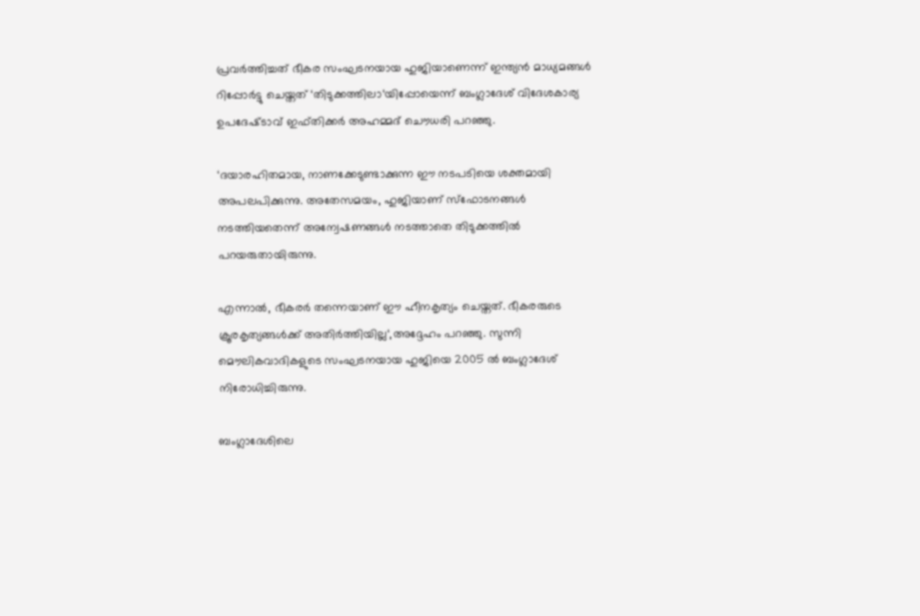പ്രവര്‍ത്തിച്ചത് ഭീകര സംഘടനയായ ഹുജിയാണെന്ന് ഇന്ത്യന്‍ മാധ്യമങ്ങള്‍ റിപ്പോര്‍ട്ടു ചെയ്തത് ‘തിടുക്കത്തിലാ‘യിപ്പോയെന്ന് ബംഗ്ലാദേശ് വിദേശകാര്യ ഉപദേഷ്‌ടാവ് ഇഫ്തിക്കര്‍ അഹമ്മദ് ചൌധരി പറഞ്ഞു.

‘ദയാരഹിതമായ, നാണക്കേടുണ്ടാക്കുന്ന ഈ നടപടിയെ ശക്തമായി അപലപിക്കുന്നു. അതേസമയം, ഹുജിയാണ് സ്‌ഫോടനങ്ങള്‍ നടത്തിയതെന്ന് അന്വേഷണങ്ങള്‍ നടത്താതെ തിടുക്കത്തില്‍ പറയരുതായിരുന്നു.

എന്നാല്‍, ഭീകരര്‍ തന്നെയാണ് ഈ ഹീനകൃത്യം ചെയ്തത്. ഭീകരരുടെ ക്രൂരകൃത്യങ്ങള്‍ക്ക് അതിര്‍ത്തിയില്ല‘,അദ്ദേഹം പറഞ്ഞു. സുന്നി മൌലികവാദികളുടെ സംഘടനയായ ഹുജിയെ 2005 ല്‍ ബംഗ്ലാദേശ് നിരോധിച്ചിരുന്നു.

ബംഗ്ലാദേശിലെ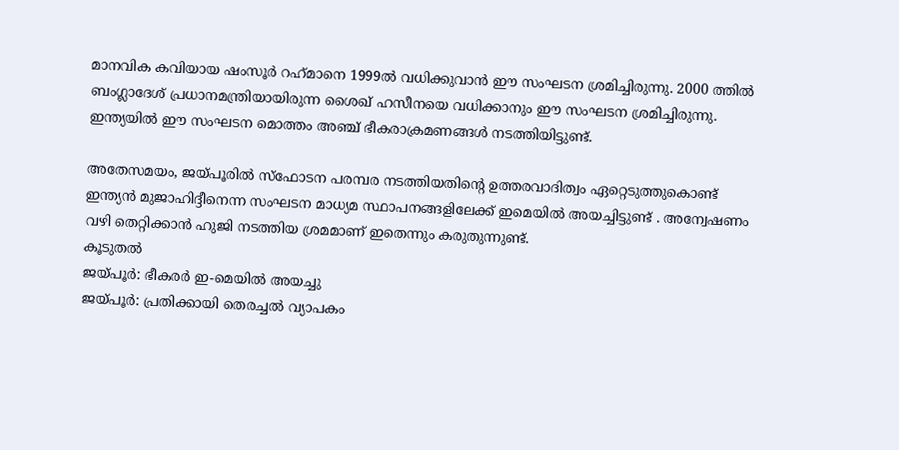മാനവിക കവിയായ ഷംസൂര്‍ റഹ്‌മാനെ 1999ല്‍ വധിക്കുവാന്‍ ഈ സംഘടന ശ്രമിച്ചിരുന്നു. 2000 ത്തില്‍ ബംഗ്ലാദേശ് പ്രധാനമന്ത്രിയായിരുന്ന ശൈഖ് ഹസീനയെ വധിക്കാനും ഈ സംഘടന ശ്രമിച്ചിരുന്നു. ഇന്ത്യയില്‍ ഈ സംഘടന മൊത്തം അഞ്ച് ഭീകരാക്രമണങ്ങള്‍ നടത്തിയിട്ടുണ്ട്.

അതേസമയം, ജയ്‌പൂരില്‍ സ്‌ഫോടന പരമ്പര നടത്തിയതിന്‍റെ ഉത്തരവാദിത്വം ഏറ്റെടുത്തുകൊണ്ട് ഇന്ത്യന്‍ മുജാഹിദ്ദീനെന്ന സംഘടന മാധ്യമ സ്ഥാപനങ്ങളിലേക്ക് ഇ‌മെയില്‍ അയച്ചിട്ടുണ്ട് . അന്വേഷണം വഴി തെറ്റിക്കാന്‍ ഹുജി നടത്തിയ ശ്രമമാണ് ഇതെന്നും കരുതുന്നുണ്ട്.
കൂടുതല്‍
ജയ്‌പൂര്‍: ഭീകരര്‍ ഇ-മെയില്‍ അയച്ചു
ജയ്‌പൂര്‍: പ്രതിക്കായി തെരച്ചല്‍ വ്യാപകം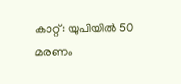കാറ്റ്: യു‌പിയില്‍ 50 മരണം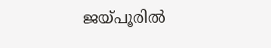ജയ്പൂരില്‍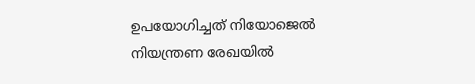ഉപയോഗിച്ചത് നിയോജെല്‍
നിയന്ത്രണ രേഖയില്‍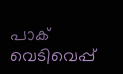പാക് വെടിവെപ്പ്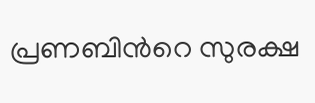പ്രണബിന്‍റെ സുരക്ഷ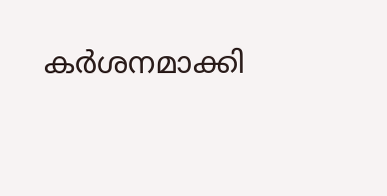കര്‍ശനമാക്കി